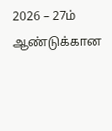2026 – 27ம் ஆண்டுக்கான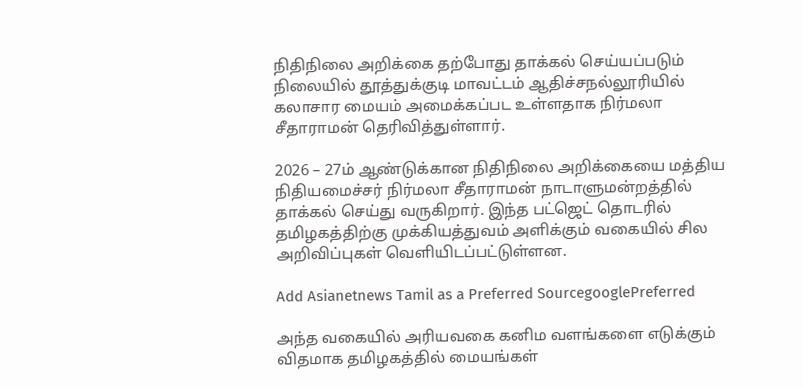நிதிநிலை அறிக்கை தற்போது தாக்கல் செய்யப்படும் நிலையில் தூத்துக்குடி மாவட்டம் ஆதிச்சநல்லூரியில் கலாசார மையம் அமைக்கப்பட உள்ளதாக நிர்மலா சீதாராமன் தெரிவித்துள்ளார்.

2026 – 27ம் ஆண்டுக்கான நிதிநிலை அறிக்கையை மத்திய நிதியமைச்சர் நிர்மலா சீதாராமன் நாடாளுமன்றத்தில் தாக்கல் செய்து வருகிறார். இந்த பட்ஜெட் தொடரில் தமிழகத்திற்கு முக்கியத்துவம் அளிக்கும் வகையில் சில அறிவிப்புகள் வெளியிடப்பட்டுள்ளன.

Add Asianetnews Tamil as a Preferred SourcegooglePreferred

அந்த வகையில் அரியவகை கனிம வளங்களை எடுக்கும் விதமாக தமிழகத்தில் மையங்கள்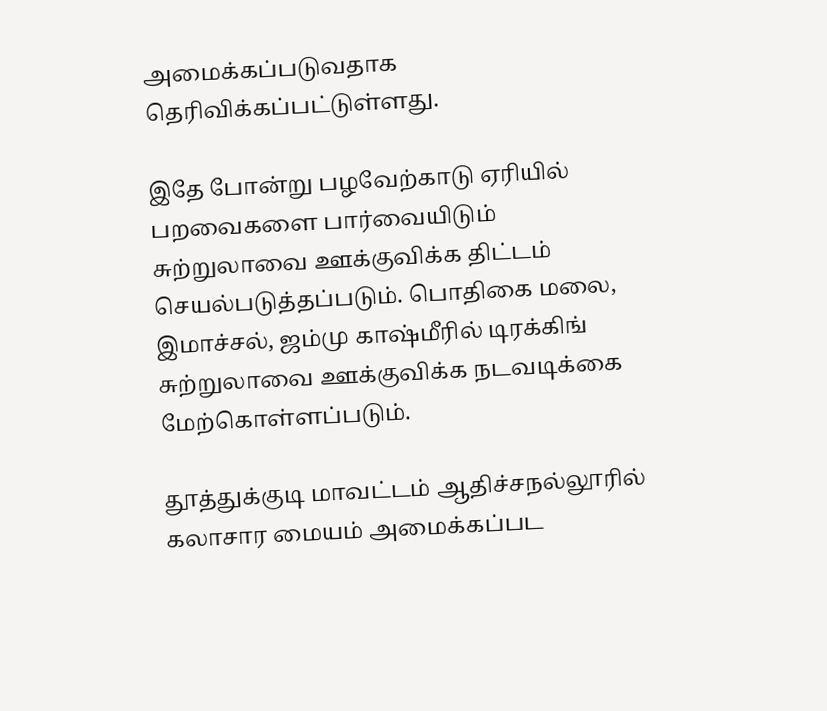அமைக்கப்படுவதாக தெரிவிக்கப்பட்டுள்ளது.

இதே போன்று பழவேற்காடு ஏரியில் பறவைகளை பார்வையிடும் சுற்றுலாவை ஊக்குவிக்க திட்டம் செயல்படுத்தப்படும். பொதிகை மலை, இமாச்சல், ஜம்மு காஷ்மீரில் டிரக்கிங் சுற்றுலாவை ஊக்குவிக்க நடவடிக்கை மேற்கொள்ளப்படும்.

தூத்துக்குடி மாவட்டம் ஆதிச்சநல்லூரில் கலாசார மையம் அமைக்கப்பட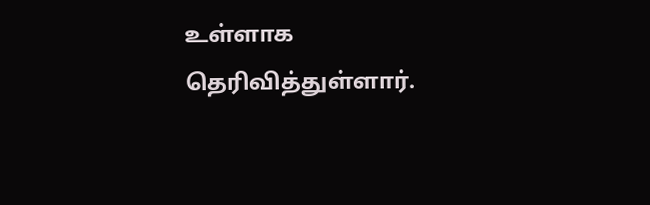உள்ளாக தெரிவித்துள்ளார்.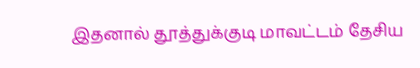இதனால் தூத்துக்குடி மாவட்டம் தேசிய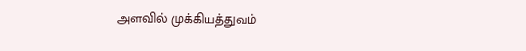அளவில் முக்கியத்துவம்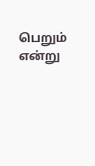பெறும் என்று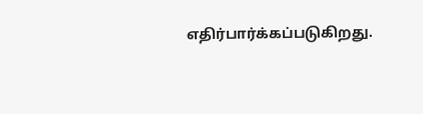எதிர்பார்க்கப்படுகிறது.